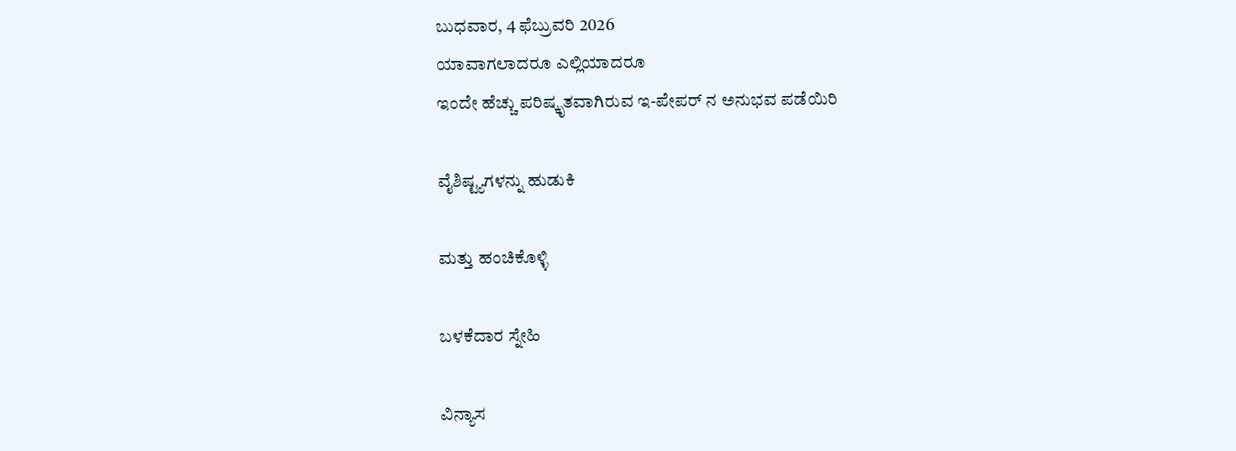ಬುಧವಾರ, 4 ಫೆಬ್ರುವರಿ 2026
ಯಾವಾಗಲಾದರೂ ಎಲ್ಲಿಯಾದರೂ
ಇಂದೇ ಹೆಚ್ಚು ಪರಿಷ್ಕೃತವಾಗಿರುವ ಇ-ಪೇಪರ್ ನ ಅನುಭವ ಪಡೆಯಿರಿ

ವೈಶಿಷ್ಟ್ಯಗಳನ್ನು ಹುಡುಕಿ

ಮತ್ತು ಹಂಚಿಕೊಳ್ಳಿ

ಬಳಕೆದಾರ ಸ್ನೇಹಿ

ವಿನ್ಯಾಸ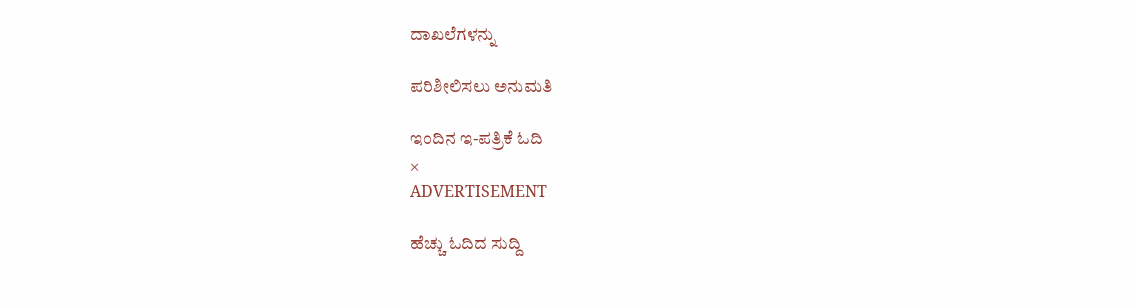ದಾಖಲೆಗಳನ್ನು

ಪರಿಶೀಲಿಸಲು ಅನುಮತಿ

ಇಂದಿನ ಇ-ಪತ್ರಿಕೆ ಓದಿ
×
ADVERTISEMENT

ಹೆಚ್ಚು ಓದಿದ ಸುದ್ದಿ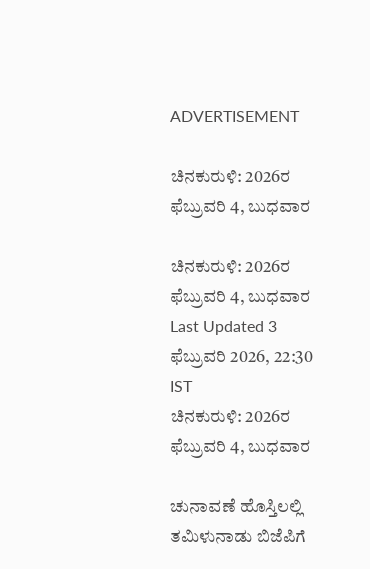ADVERTISEMENT

ಚಿನಕುರುಳಿ: 2026ರ ಫೆಬ್ರುವರಿ 4, ಬುಧವಾರ

ಚಿನಕುರುಳಿ: 2026ರ ಫೆಬ್ರುವರಿ 4, ಬುಧವಾರ
Last Updated 3 ಫೆಬ್ರುವರಿ 2026, 22:30 IST
ಚಿನಕುರುಳಿ: 2026ರ ಫೆಬ್ರುವರಿ 4, ಬುಧವಾರ

ಚುನಾವಣೆ ಹೊಸ್ತಿಲಲ್ಲಿ ತಮಿಳುನಾಡು ಬಿಜೆಪಿಗೆ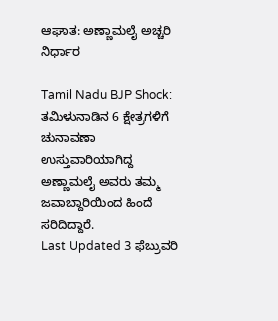ಆಘಾತ: ಅಣ್ಣಾಮಲೈ ಅಚ್ಚರಿ ನಿರ್ಧಾರ

Tamil Nadu BJP Shock: ತಮಿಳುನಾಡಿನ 6 ಕ್ಷೇತ್ರಗಳಿಗೆ ಚುನಾವಣಾ ಉಸ್ತುವಾರಿಯಾಗಿದ್ದ ಅಣ್ಣಾಮಲೈ ಅವರು ತಮ್ಮ ಜವಾಬ್ದಾರಿಯಿಂದ ಹಿಂದೆ ಸರಿದಿದ್ದಾರೆ.
Last Updated 3 ಫೆಬ್ರುವರಿ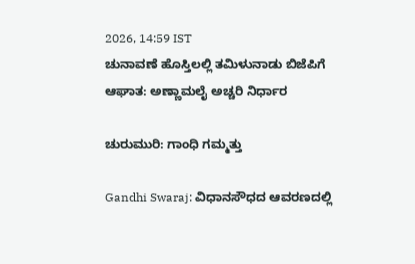2026, 14:59 IST
ಚುನಾವಣೆ ಹೊಸ್ತಿಲಲ್ಲಿ ತಮಿಳುನಾಡು ಬಿಜೆಪಿಗೆ ಆಘಾತ: ಅಣ್ಣಾಮಲೈ ಅಚ್ಚರಿ ನಿರ್ಧಾರ

ಚುರುಮುರಿ: ಗಾಂಧಿ ಗಮ್ಮತ್ತು

Gandhi Swaraj: ವಿಧಾನಸೌಧದ ಆವರಣದಲ್ಲಿ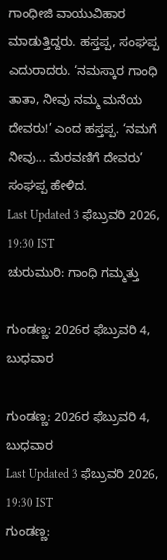ಗಾಂಧೀಜಿ ವಾಯುವಿಹಾರ ಮಾಡುತ್ತಿದ್ದರು. ಹಸ್ತಪ್ಪ, ಸಂಘಪ್ಪ ಎದುರಾದರು. ‘ನಮಸ್ಕಾರ ಗಾಂಧಿ ತಾತಾ, ನೀವು ನಮ್ಮ ಮನೆಯ ದೇವರು!’ ಎಂದ ಹಸ್ತಪ್ಪ. ‘ನಮಗೆ ನೀವು... ಮೆರವಣಿಗೆ ದೇವರು’ ಸಂಘಪ್ಪ ಹೇಳಿದ.
Last Updated 3 ಫೆಬ್ರುವರಿ 2026, 19:30 IST
ಚುರುಮುರಿ: ಗಾಂಧಿ ಗಮ್ಮತ್ತು

ಗುಂಡಣ್ಣ: 2026ರ ಫೆಬ್ರುವರಿ 4, ಬುಧವಾರ

ಗುಂಡಣ್ಣ: 2026ರ ಫೆಬ್ರುವರಿ 4, ಬುಧವಾರ
Last Updated 3 ಫೆಬ್ರುವರಿ 2026, 19:30 IST
ಗುಂಡಣ್ಣ: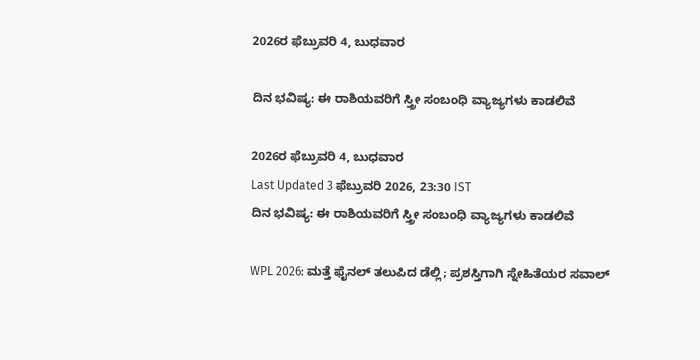2026ರ ಫೆಬ್ರುವರಿ 4, ಬುಧವಾರ

ದಿನ ಭವಿಷ್ಯ: ಈ ರಾಶಿಯವರಿಗೆ ಸ್ತ್ರೀ ಸಂಬಂಧಿ ವ್ಯಾಜ್ಯಗಳು ಕಾಡಲಿವೆ

2026ರ ಫೆಬ್ರುವರಿ 4, ಬುಧವಾರ
Last Updated 3 ಫೆಬ್ರುವರಿ 2026, 23:30 IST
ದಿನ ಭವಿಷ್ಯ: ಈ ರಾಶಿಯವರಿಗೆ ಸ್ತ್ರೀ ಸಂಬಂಧಿ ವ್ಯಾಜ್ಯಗಳು ಕಾಡಲಿವೆ

WPL 2026: ಮತ್ತೆ ಫೈನಲ್ ತಲುಪಿದ ಡೆಲ್ಲಿ; ಪ್ರಶಸ್ತಿಗಾಗಿ ಸ್ನೇಹಿತೆಯರ ಸವಾಲ್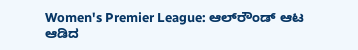Women's Premier League: ಆಲ್‌ರೌಂಡ್‌ ಆಟ ಆಡಿದ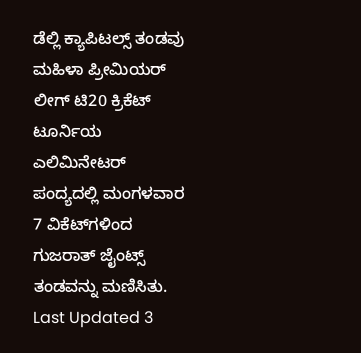ಡೆಲ್ಲಿ ಕ್ಯಾಪಿಟಲ್ಸ್‌ ತಂಡವು ಮಹಿಳಾ ಪ್ರೀಮಿಯರ್ ಲೀಗ್ ಟಿ20 ಕ್ರಿಕೆಟ್ ಟೂರ್ನಿಯ ಎಲಿಮಿನೇಟರ್‌ ಪಂದ್ಯದಲ್ಲಿ ಮಂಗಳವಾರ 7 ವಿಕೆಟ್‌ಗಳಿಂದ ಗುಜರಾತ್ ಜೈಂಟ್ಸ್ ತಂಡವನ್ನು ಮಣಿಸಿತು.
Last Updated 3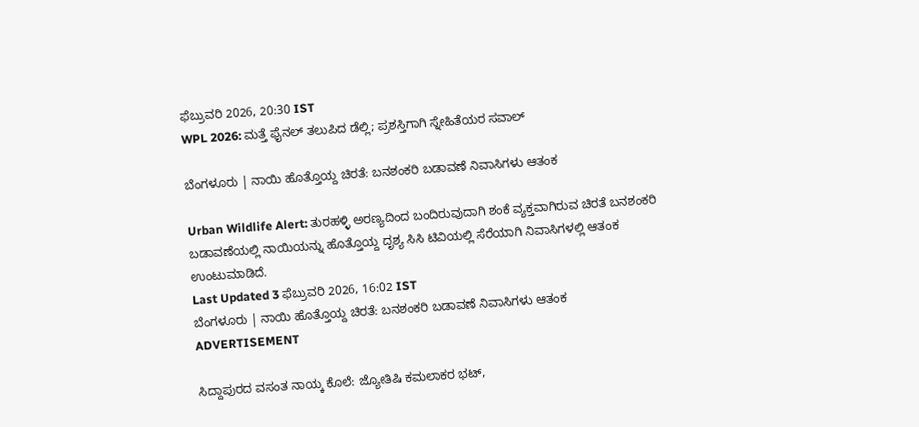ಫೆಬ್ರುವರಿ 2026, 20:30 IST
WPL 2026: ಮತ್ತೆ ಫೈನಲ್ ತಲುಪಿದ ಡೆಲ್ಲಿ; ಪ್ರಶಸ್ತಿಗಾಗಿ ಸ್ನೇಹಿತೆಯರ ಸವಾಲ್

ಬೆಂಗಳೂರು | ನಾಯಿ ಹೊತ್ತೊಯ್ದ ಚಿರತೆ: ಬನಶಂಕರಿ ಬಡಾವಣೆ ನಿವಾಸಿಗಳು ಆತಂಕ

Urban Wildlife Alert: ತುರಹಳ್ಳಿ ಅರಣ್ಯದಿಂದ ಬಂದಿರುವುದಾಗಿ ಶಂಕೆ ವ್ಯಕ್ತವಾಗಿರುವ ಚಿರತೆ ಬನಶಂಕರಿ ಬಡಾವಣೆಯಲ್ಲಿ ನಾಯಿಯನ್ನು ಹೊತ್ತೊಯ್ದ ದೃಶ್ಯ ಸಿಸಿ ಟಿವಿಯಲ್ಲಿ ಸೆರೆಯಾಗಿ ನಿವಾಸಿಗಳಲ್ಲಿ ಆತಂಕ ಉಂಟುಮಾಡಿದೆ.
Last Updated 3 ಫೆಬ್ರುವರಿ 2026, 16:02 IST
ಬೆಂಗಳೂರು | ನಾಯಿ ಹೊತ್ತೊಯ್ದ ಚಿರತೆ: ಬನಶಂಕರಿ ಬಡಾವಣೆ ನಿವಾಸಿಗಳು ಆತಂಕ
ADVERTISEMENT

ಸಿದ್ದಾಪುರದ ವಸಂತ ನಾಯ್ಕ ಕೊಲೆ: ಜ್ಯೋತಿಷಿ ಕಮಲಾಕರ ಭಟ್,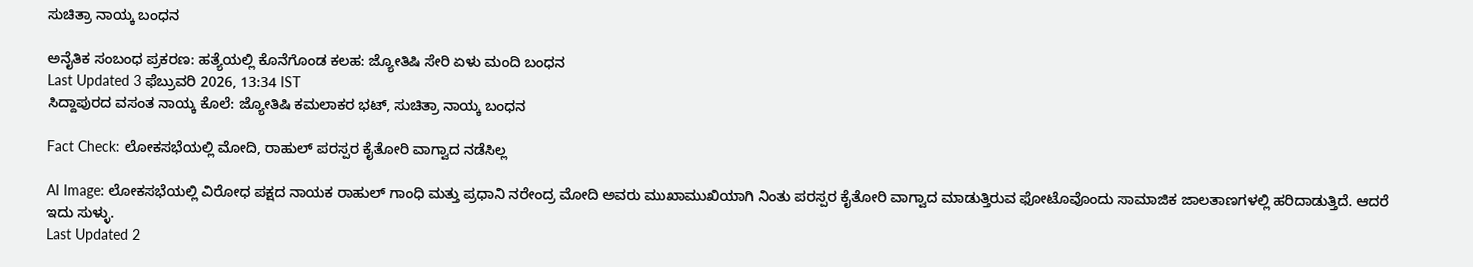ಸುಚಿತ್ರಾ ನಾಯ್ಕ ಬಂಧನ

ಅನೈತಿಕ ಸಂಬಂಧ ಪ್ರಕರಣ: ಹತ್ಯೆಯಲ್ಲಿ ಕೊನೆಗೊಂಡ ಕಲಹ: ಜ್ಯೋತಿಷಿ ಸೇರಿ ಏಳು ಮಂದಿ ಬಂಧನ
Last Updated 3 ಫೆಬ್ರುವರಿ 2026, 13:34 IST
ಸಿದ್ದಾಪುರದ ವಸಂತ ನಾಯ್ಕ ಕೊಲೆ: ಜ್ಯೋತಿಷಿ ಕಮಲಾಕರ ಭಟ್, ಸುಚಿತ್ರಾ ನಾಯ್ಕ ಬಂಧನ

Fact Check: ಲೋಕಸಭೆಯಲ್ಲಿ ಮೋದಿ, ರಾಹುಲ್‌ ಪರಸ್ಪರ ಕೈತೋರಿ ವಾಗ್ವಾದ ನಡೆಸಿಲ್ಲ

AI Image: ಲೋಕಸಭೆಯಲ್ಲಿ ವಿರೋಧ ಪಕ್ಷದ ನಾಯಕ ರಾಹುಲ್‌ ಗಾಂಧಿ ಮತ್ತು ಪ್ರಧಾನಿ ನರೇಂದ್ರ ಮೋದಿ ಅವರು ಮುಖಾಮುಖಿಯಾಗಿ ನಿಂತು ಪರಸ್ಪರ ಕೈತೋರಿ ವಾಗ್ವಾದ ಮಾಡುತ್ತಿರುವ ಫೋಟೊವೊಂದು ಸಾಮಾಜಿಕ ಜಾಲತಾಣಗಳಲ್ಲಿ ಹರಿದಾಡುತ್ತಿದೆ. ಆದರೆ ಇದು ಸುಳ್ಳು.
Last Updated 2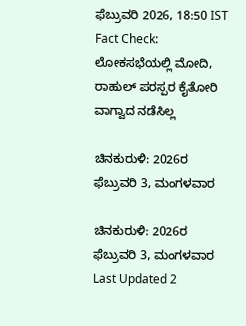ಫೆಬ್ರುವರಿ 2026, 18:50 IST
Fact Check: ಲೋಕಸಭೆಯಲ್ಲಿ ಮೋದಿ, ರಾಹುಲ್‌ ಪರಸ್ಪರ ಕೈತೋರಿ ವಾಗ್ವಾದ ನಡೆಸಿಲ್ಲ

ಚಿನಕುರುಳಿ: 2026ರ ಫೆಬ್ರುವರಿ 3, ಮಂಗಳವಾರ

ಚಿನಕುರುಳಿ: 2026ರ ಫೆಬ್ರುವರಿ 3, ಮಂಗಳವಾರ
Last Updated 2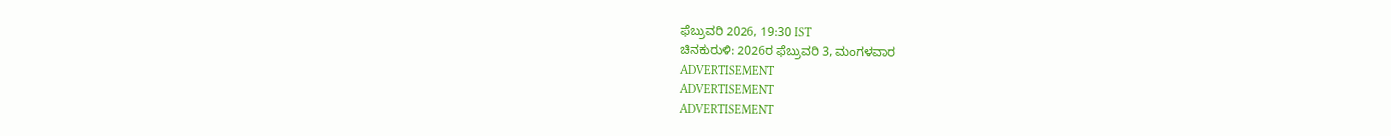ಫೆಬ್ರುವರಿ 2026, 19:30 IST
ಚಿನಕುರುಳಿ: 2026ರ ಫೆಬ್ರುವರಿ 3, ಮಂಗಳವಾರ
ADVERTISEMENT
ADVERTISEMENT
ADVERTISEMENT